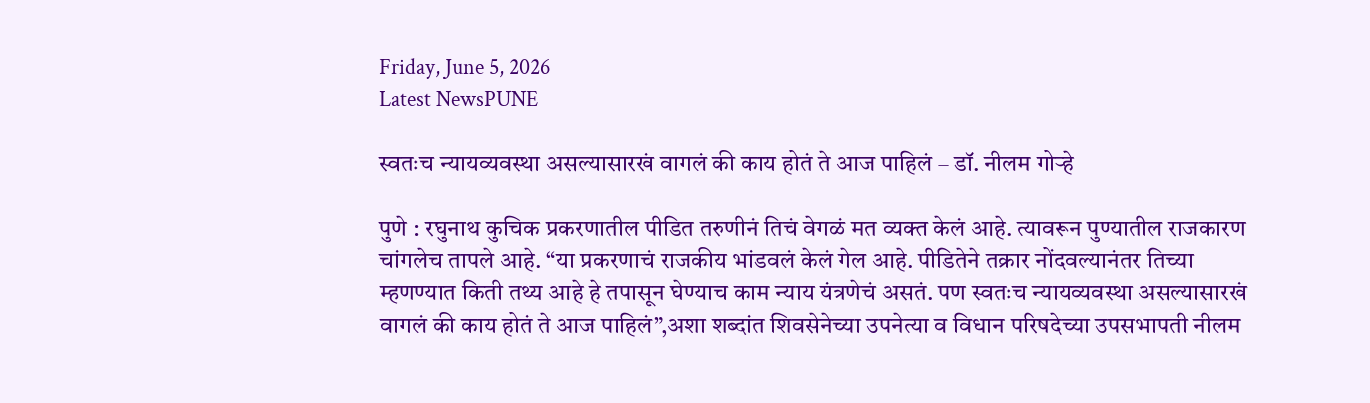Friday, June 5, 2026
Latest NewsPUNE

स्वतःच न्यायव्यवस्था असल्यासारखं वागलं की काय होतं ते आज पाहिलं – डॉ. नीलम गोऱ्हे

पुणे : रघुनाथ कुचिक प्रकरणातील पीडित तरुणीनं तिचं वेगळं मत व्यक्त केलं आहे. त्यावरून पुण्यातील राजकारण चांगलेच तापले आहे. “या प्रकरणाचं राजकीय भांडवलं केलं गेल आहे. पीडितेने तक्रार नोंदवल्यानंतर तिच्या म्हणण्यात किती तथ्य आहे हे तपासून घेण्याच काम न्याय यंत्रणेचं असतं. पण स्वतःच न्यायव्यवस्था असल्यासारखं वागलं की काय होतं ते आज पाहिलं”,अशा शब्दांत शिवसेनेच्या उपनेत्या व विधान परिषदेच्या उपसभापती नीलम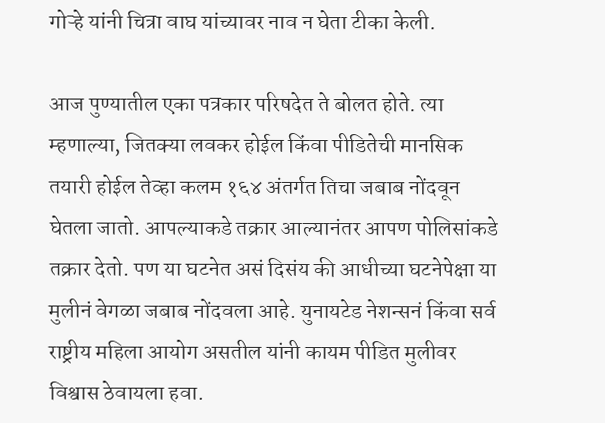गोऱ्हे यांनी चित्रा वाघ यांच्यावर नाव न घेता टीका केली.

आज पुण्यातील एका पत्रकार परिषदेत ते बोलत होते. त्या म्हणाल्या, जितक्या लवकर होईल किंवा पीडितेची मानसिक तयारी होईल तेव्हा कलम १६४ अंतर्गत तिचा जबाब नोंदवून घेतला जातो. आपल्याकडे तक्रार आल्यानंतर आपण पोलिसांकडे तक्रार देतो. पण या घटनेत असं दिसंय की आधीच्या घटनेपेक्षा या मुलीनं वेगळा जबाब नोंदवला आहे. युनायटेड नेशन्सनं किंवा सर्व राष्ट्रीय महिला आयोग असतील यांनी कायम पीडित मुलीवर विश्वास ठेवायला हवा.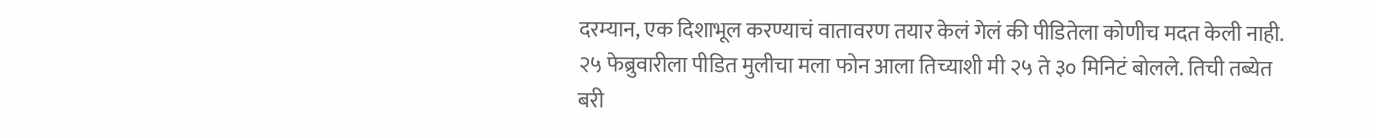दरम्यान, एक दिशाभूल करण्याचं वातावरण तयार केलं गेलं की पीडितेला कोणीच मदत केली नाही. २५ फेब्रुवारीला पीडित मुलीचा मला फोन आला तिच्याशी मी २५ ते ३० मिनिटं बोलले. तिची तब्येत बरी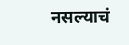नसल्याचं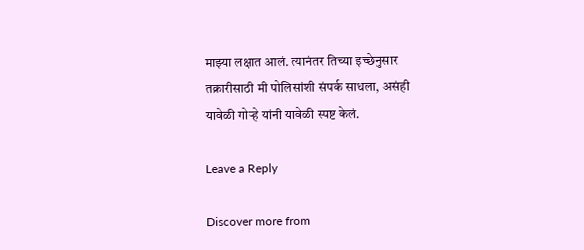माझ्या लक्षात आलं. त्यानंतर तिच्या इच्छेनुसार तक्रारीसाठी मी पोलिसांशी संपर्क साधला, असंही यावेळी गोऱ्हे यांनी यावेळी स्पष्ट केलं.

Leave a Reply

Discover more from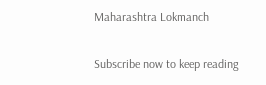Maharashtra Lokmanch

Subscribe now to keep reading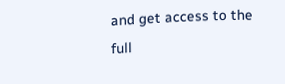and get access to the full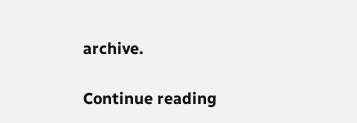archive.

Continue reading